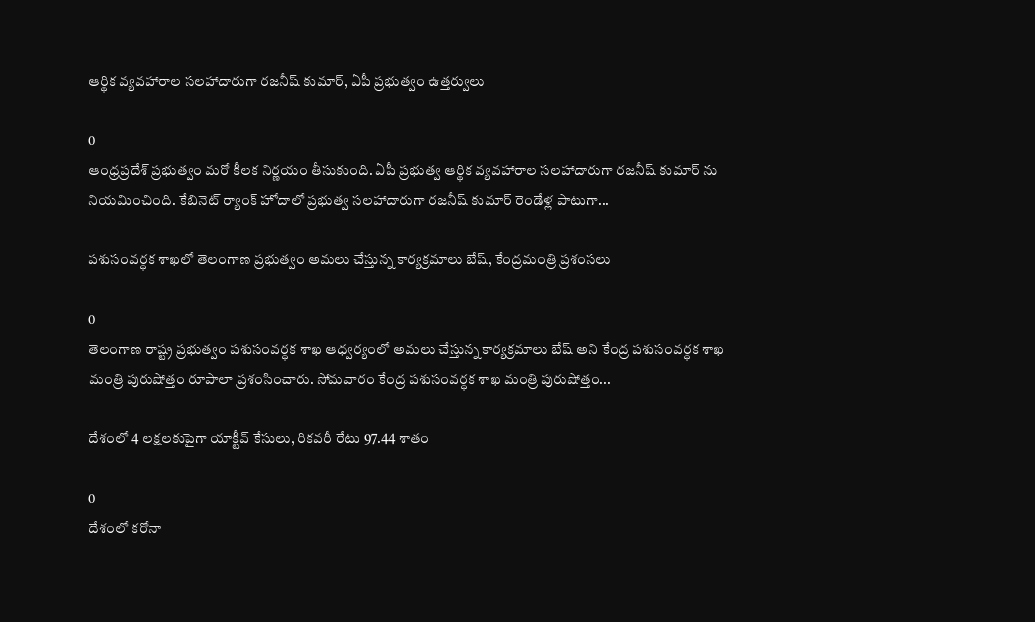ఆర్థిక వ్యవహారాల సలహాదారుగా రజనీష్‌ కుమార్‌, ఏపీ ప్రభుత్వం ఉత్తర్వులు

0
ఆంధ్రప్రదేశ్ ప్రభుత్వం మరో కీలక నిర్ణయం తీసుకుంది. ఏపీ ప్రభుత్వ ఆర్థిక వ్యవహారాల సలహాదారుగా రజనీష్‌ కుమార్‌ ను నియమించింది. కేబినెట్‌ ర్యాంక్ హోదాలో ప్రభుత్వ సలహాదారుగా రజనీష్‌ కుమార్‌ రెండేళ్ల పాటుగా...

పశుసంవర్ధక శాఖలో తెలంగాణ ప్రభుత్వం అమలు చేస్తున్న కార్యక్రమాలు బేష్, కేంద్రమంత్రి ప్రశంసలు

0
తెలంగాణ రాష్ట్ర ప్రభుత్వం పశుసంవర్ధక శాఖ ఆధ్వర్యంలో అమలు చేస్తున్న కార్యక్రమాలు బేష్ అని కేంద్ర పశుసంవర్ధక శాఖ మంత్రి పురుషోత్తం రూపాలా ప్రశంసించారు. సోమవారం కేంద్ర పశుసంవర్ధక శాఖ మంత్రి పురుషోత్తం...

దేశంలో 4 లక్షలకుపైగా యాక్టీవ్ కేసులు, రికవరీ రేటు 97.44 శాతం

0
దేశంలో కరోనా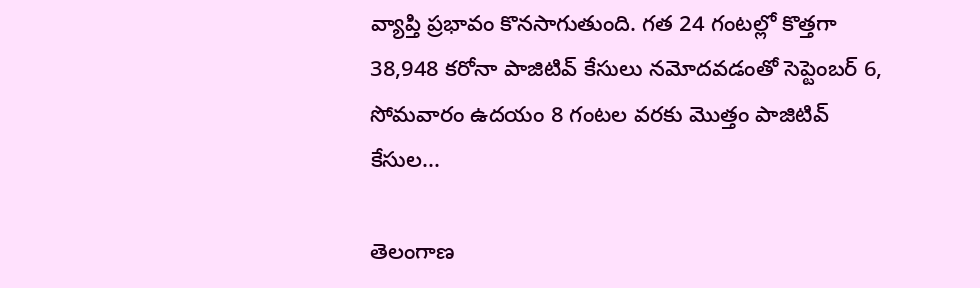వ్యాప్తి ప్రభావం కొనసాగుతుంది. గత 24 గంటల్లో కొత్తగా 38,948 కరోనా పాజిటివ్ కేసులు నమోదవడంతో సెప్టెంబర్ 6, సోమవారం ఉదయం 8 గంటల వరకు మొత్తం పాజిటివ్ కేసుల...

తెలంగాణ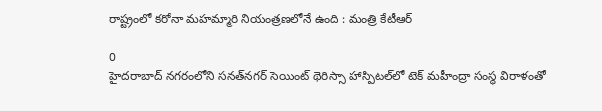రాష్ట్రంలో క‌రోనా మ‌హ‌మ్మారి నియంత్రణలోనే ఉంది : మంత్రి కేటీఆర్

0
హైదరాబాద్ నగరంలోని స‌న‌త్‌న‌గ‌ర్ సెయింట్ థెరిస్సా హాస్పిట‌ల్‌లో టెక్ మహీంద్రా సంస్థ విరాళంతో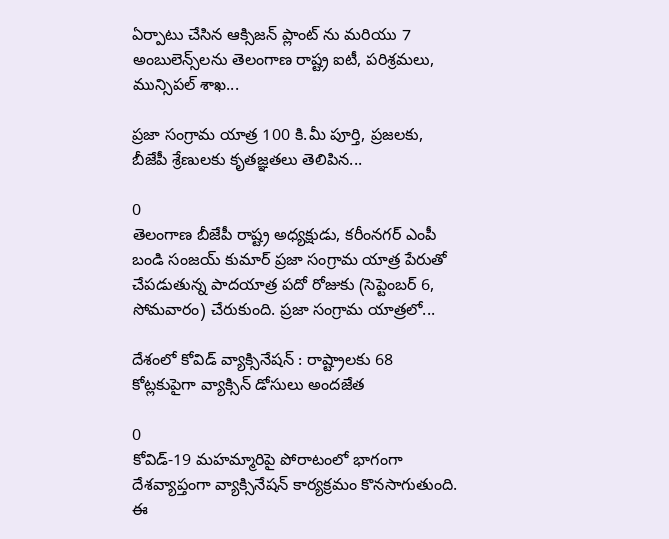ఏర్పాటు చేసిన ఆక్సిజ‌న్ ప్లాంట్‌ ను మరియు 7 అంబులెన్స్‌ల‌ను తెలంగాణ రాష్ట్ర ఐటీ, పరిశ్రమలు, మున్సిపల్ శాఖ...

ప్రజా సంగ్రామ యాత్ర 100 కి.మీ పూర్తి, ప్రజలకు, బీజేపీ శ్రేణులకు కృతజ్ఞతలు తెలిపిన...

0
తెలంగాణ బీజేపీ రాష్ట్ర అధ్యక్షుడు, కరీంనగర్ ఎంపీ బండి సంజయ్ కుమార్ ప్రజా సంగ్రామ యాత్ర పేరుతో చేపడుతున్న పాదయాత్ర పదో రోజుకు (సెప్టెంబర్ 6, సోమవారం) చేరుకుంది. ప్రజా సంగ్రామ యాత్రలో...

దేశంలో కోవిడ్ వ్యాక్సినేషన్ : రాష్ట్రాలకు 68 కోట్లకుపైగా వ్యాక్సిన్ డోసులు అందజేత

0
కోవిడ్-19 మహమ్మారిపై పోరాటంలో భాగంగా దేశవ్యాప్తంగా వ్యాక్సినేషన్ కార్యక్రమం కొనసాగుతుంది. ఈ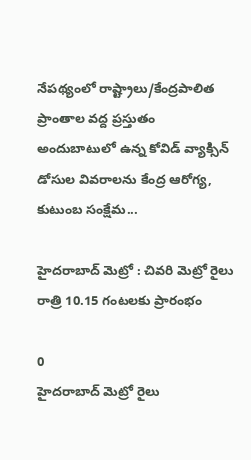నేపథ్యంలో రాష్ట్రాలు/కేంద్రపాలిత ప్రాంతాల వద్ద ప్రస్తుతం అందుబాటులో ఉన్న కోవిడ్ వ్యాక్సిన్ డోసుల వివరాలను కేంద్ర ఆరోగ్య, కుటుంబ సంక్షేమ...

హైదరాబాద్ మెట్రో : చివరి మెట్రో రైలు రాత్రి 10.15 గంటలకు ప్రారంభం

0
హైద‌రాబాద్ మెట్రో రైలు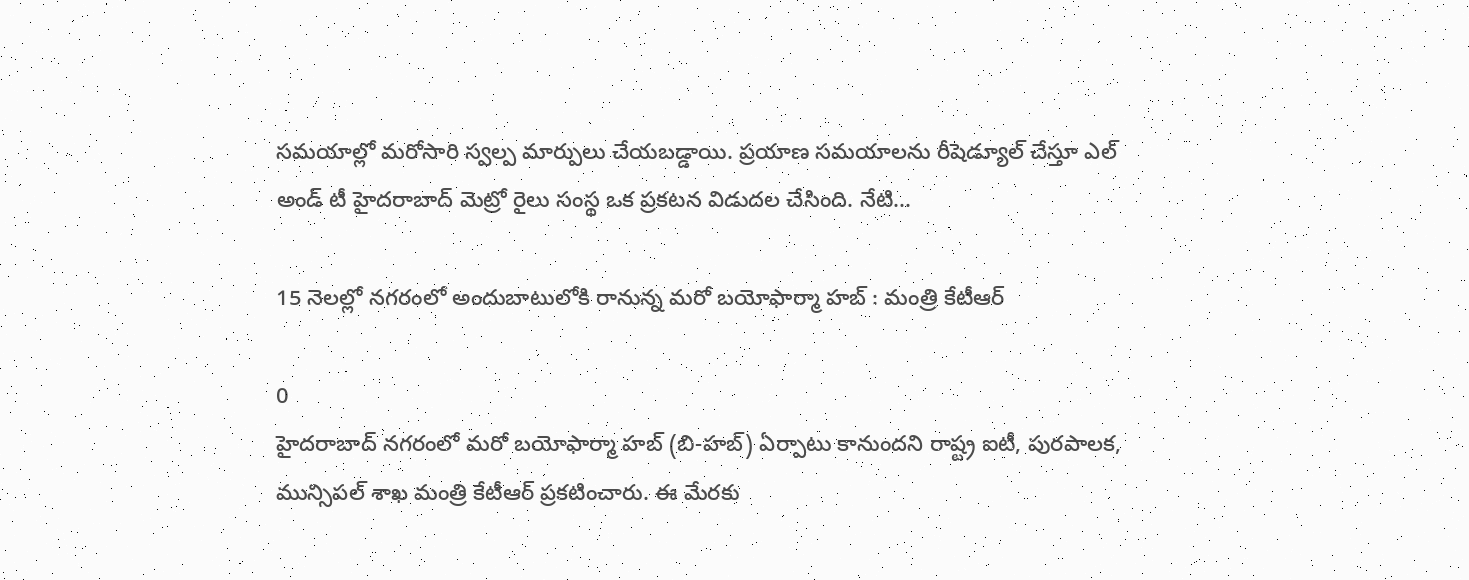స‌మ‌యాల్లో మరోసారి స్వల్ప మార్పులు చేయబడ్డాయి. ప్రయాణ సమయాలను రీషెడ్యూల్ చేస్తూ ఎల్‌ అండ్‌ టీ హైదరాబాద్‌ మెట్రో రైలు సంస్థ ఒక ప్రకటన విడుదల చేసింది. నేటి...

15 నెలల్లో నగరంలో అందుబాటులోకి రానున్న మరో బయోఫార్మా హబ్ : మంత్రి కేటీఆర్

0
హైదరాబాద్‌ నగరంలో మరో బయోఫార్మా హబ్ (బి-హబ్) ఏర్పాటు కానుందని రాష్ట్ర ఐటీ, పురపాలక, మున్సిపల్ శాఖ మంత్రి కేటీఆర్‌ ప్రకటించారు. ఈ మేరకు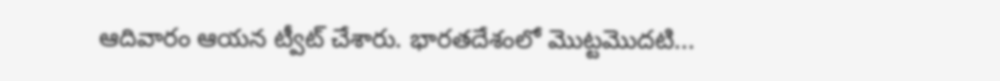ఆదివారం ఆయన ట్వీట్ చేశారు. భారతదేశంలో మొట్టమొదటి...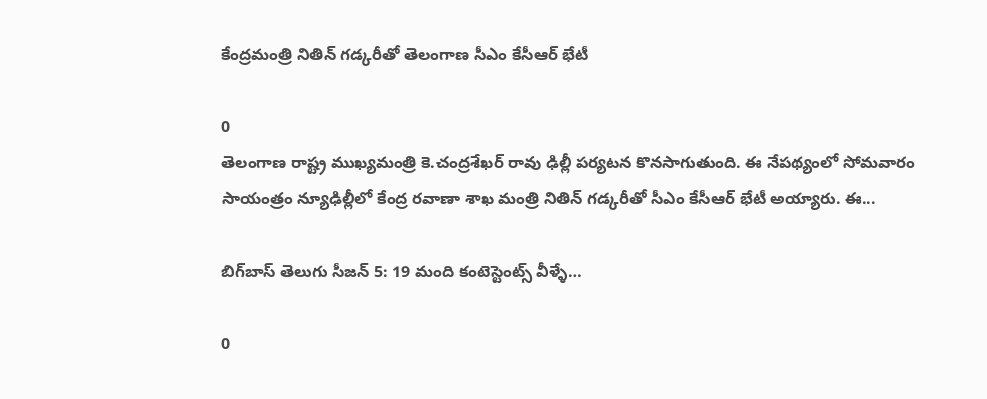కేంద్రమంత్రి నితిన్ గడ్కరీతో తెలంగాణ సీఎం కేసీఆర్‌ భేటీ

0
తెలంగాణ రాష్ట్ర ముఖ్యమంత్రి కె.చంద్రశేఖర్ రావు ఢిల్లీ పర్యటన కొనసాగుతుంది. ఈ నేపథ్యంలో సోమవారం సాయంత్రం న్యూఢిల్లీలో కేంద్ర ర‌వాణా శాఖ మంత్రి నితిన్ గ‌డ్క‌రీతో సీఎం కేసీఆర్ భేటీ అయ్యారు. ఈ...

బిగ్‌బాస్ తెలుగు సీజన్ 5: 19 మంది కంటెస్టెంట్స్ వీళ్ళే…

0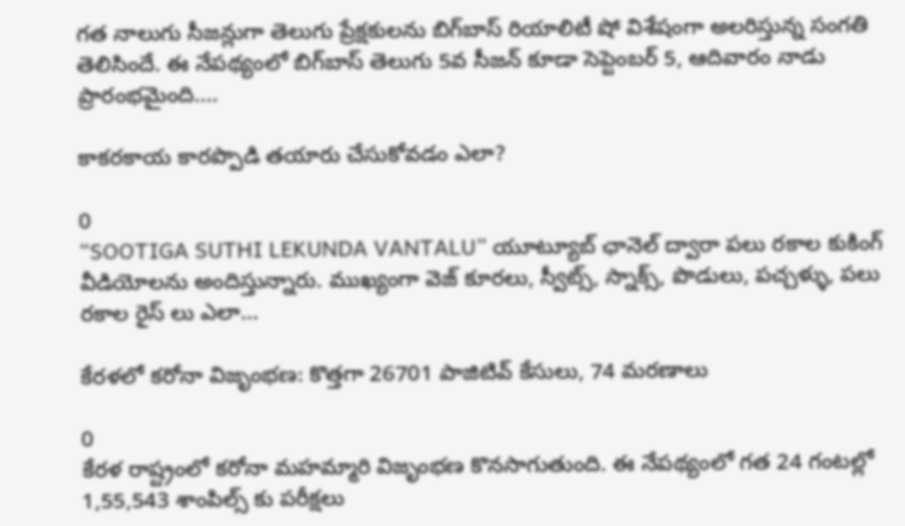గత నాలుగు సీజన్లుగా తెలుగు ప్రేక్షకులను బిగ్‌బాస్ రియాలిటీ షో విశేషంగా అలరిస్తున్న సంగతి తెలిసిందే. ఈ నేపథ్యంలో బిగ్‌బాస్ తెలుగు 5వ సీజన్ కూడా సెప్టెంబర్ 5, ఆదివారం నాడు ప్రారంభమైంది....

కాకరకాయ కారప్పొడి తయారు చేసుకోవడం ఎలా?

0
“SOOTIGA SUTHI LEKUNDA VANTALU” యూట్యూబ్ ఛానెల్ ద్వారా పలు రకాల కుకింగ్ వీడియోలను అందిస్తున్నారు. ముఖ్యంగా వెజ్ కూరలు, స్వీట్స్, స్నాక్స్, పొడులు, పచ్చళ్ళు, పలు రకాల రైస్ లు ఎలా...

కేరళలో కరోనా విజృంభణ: కొత్తగా 26701 పాజిటివ్ కేసులు, 74 మరణాలు

0
కేరళ రాష్ట్రంలో కరోనా మహమ్మారి విజృంభణ కొనసాగుతుంది. ఈ నేపథ్యంలో గత 24 గంటల్లో 1,55,543 శాంపిల్స్ కు పరీక్షలు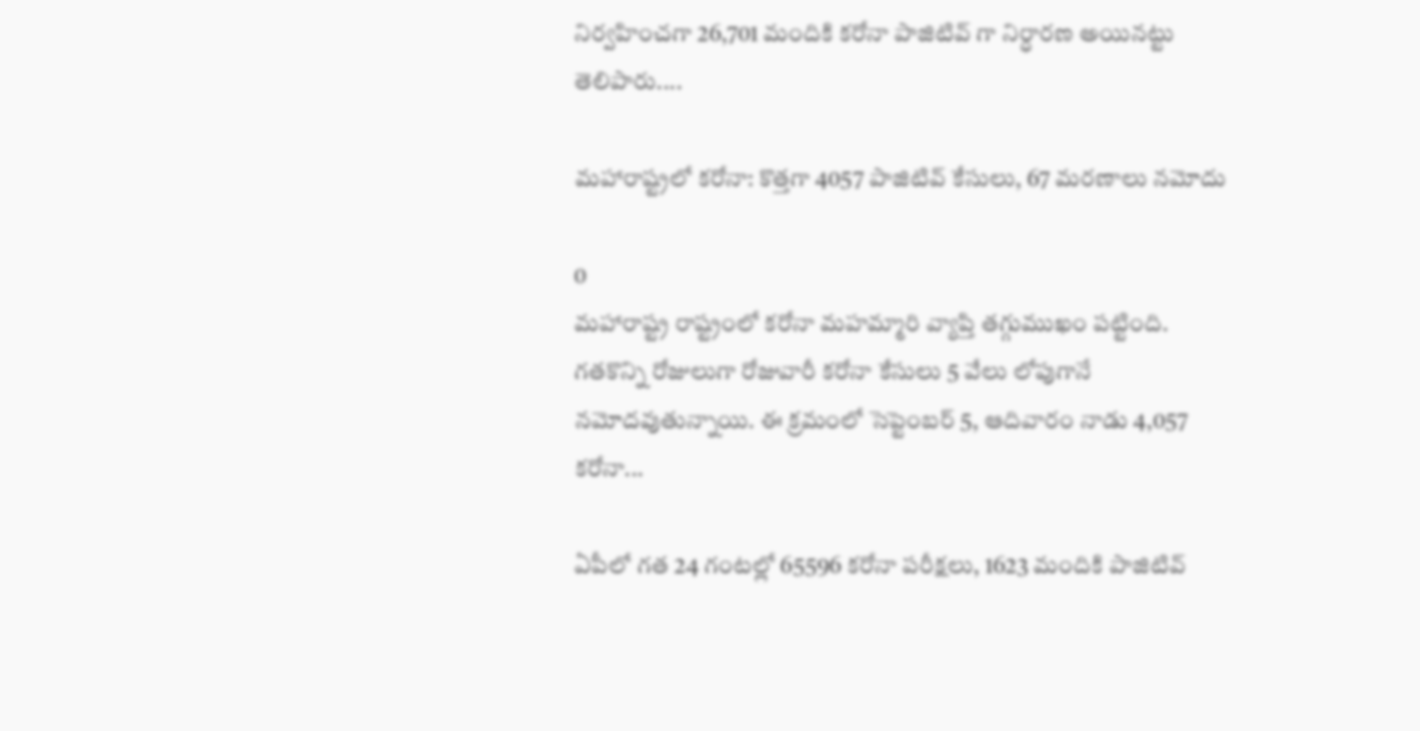నిర్వహించగా 26,701 మందికి కరోనా పాజిటివ్ గా నిర్ధారణ అయినట్టు తెలిపారు....

మహారాష్ట్రలో కరోనా: కొత్తగా 4057 పాజిటివ్ కేసులు, 67 మరణాలు నమోదు

0
మహారాష్ట్ర రాష్ట్రంలో కరోనా మహమ్మారి వ్యాప్తి తగ్గుముఖం పట్టింది. గతకొన్ని రోజులుగా రోజువారీ కరోనా కేసులు 5 వేలు లోపుగానే నమోదవుతున్నాయి. ఈ క్రమంలో సెప్టెంబర్ 5, ఆదివారం నాడు 4,057 కరోనా...

ఏపీలో గత 24 గంటల్లో 65596 కరోనా పరీక్షలు, 1623 మందికి పాజిటివ్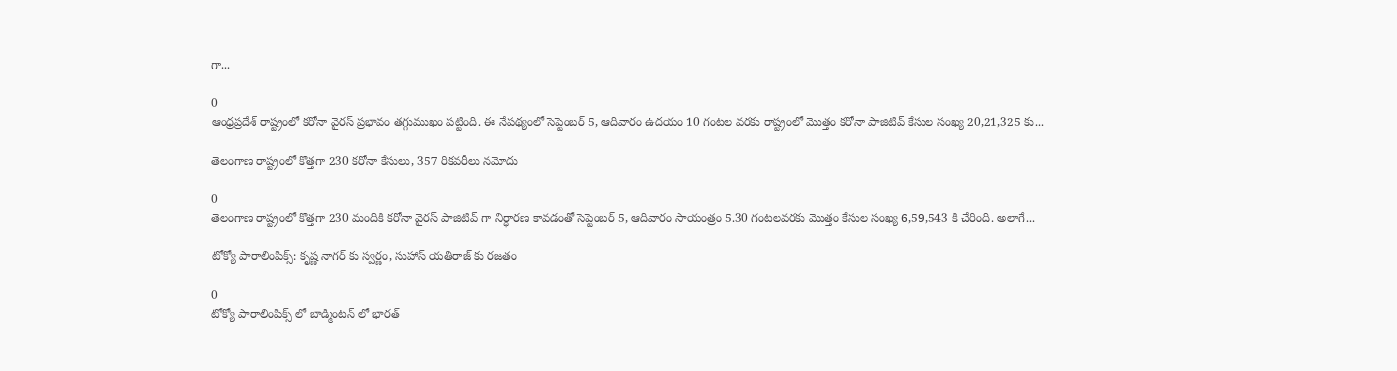గా...

0
ఆంధ్రప్రదేశ్ రాష్ట్రంలో కరోనా వైరస్ ప్రభావం తగ్గుముఖం పట్టింది. ఈ నేపథ్యంలో సెప్టెంబర్ 5, ఆదివారం ఉదయం 10 గంటల వరకు రాష్ట్రంలో మొత్తం కరోనా పాజిటివ్ కేసుల సంఖ్య 20,21,325 కు...

తెలంగాణ రాష్ట్రంలో కొత్తగా 230 కరోనా కేసులు, 357 రికవరీలు నమోదు

0
తెలంగాణ రాష్ట్రంలో కొత్తగా 230 మందికి కరోనా వైరస్ పాజిటివ్ గా నిర్ధారణ కావడంతో సెప్టెంబర్ 5, ఆదివారం సాయంత్రం 5.30 గంటలవరకు మొత్తం కేసుల సంఖ్య 6,59,543 కి చేరింది. అలాగే...

టోక్యో పారాలింపిక్స్: కృష్ణ నాగర్‌ కు స్వర్ణం, సుహాస్‌ యతిరాజ్‌ కు రజతం

0
టోక్యో పారాలింపిక్స్ లో బాడ్మింటన్ లో భారత్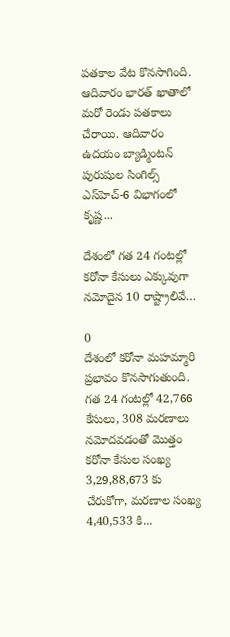పతకాల వేట కొనసాగింది. ఆదివారం భారత్ ఖాతాలో మరో రెండు పతకాలు చేరాయి. ఆదివారం ఉదయం బ్యాడ్మింటన్‌ పురుషుల సింగిల్స్‌ ఎస్‌హెచ్‌-6 విభాగంలో కృష్ణ...

దేశంలో గత 24 గంటల్లో కరోనా కేసులు ఎక్కువుగా నమోదైన 10 రాష్ట్రాలివే…

0
దేశంలో కరోనా మహమ్మారి ప్రభావం కొనసాగుతుంది. గత 24 గంటల్లో 42,766 కేసులు, 308 మరణాలు నమోదవడంతో మొత్తం కరోనా కేసుల సంఖ్య 3,29,88,673 కు చేరుకోగా, మరణాల సంఖ్య 4,40,533 కి...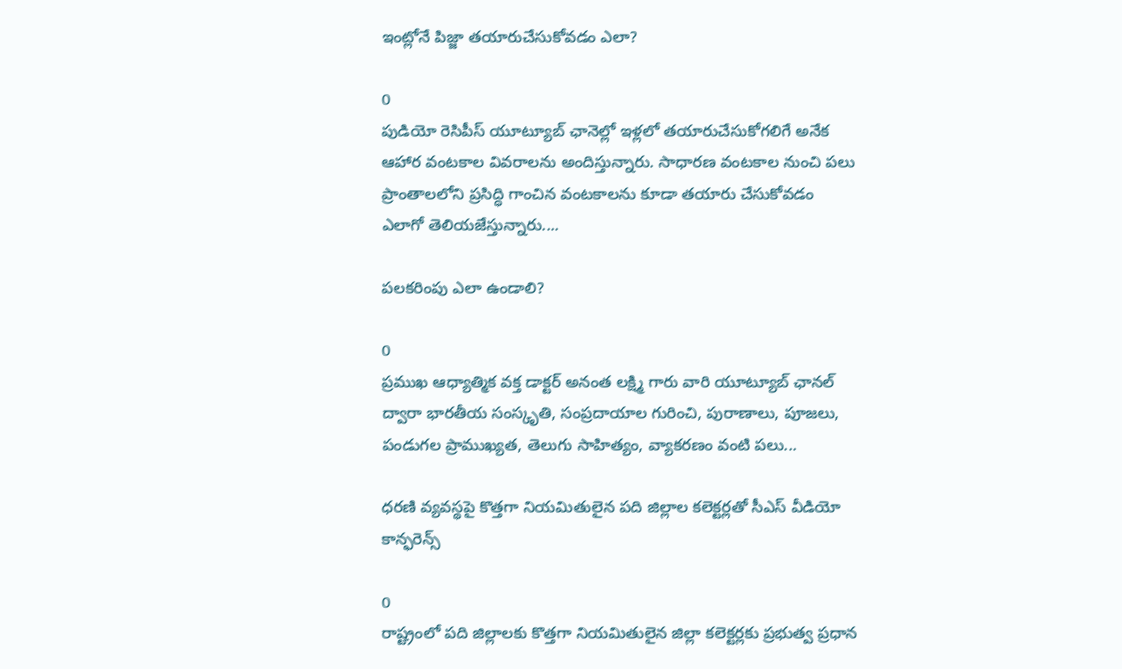ఇంట్లోనే పిజ్జా తయారుచేసుకోవడం ఎలా?

0
పుడియో రెసిపీస్ యూట్యూబ్ ఛానెల్లో ఇళ్లలో తయారుచేసుకోగలిగే అనేక ఆహార వంటకాల వివరాలను అందిస్తున్నారు. సాధారణ వంటకాల నుంచి పలు ప్రాంతాలలోని ప్రసిద్ధి గాంచిన వంటకాలను కూడా తయారు చేసుకోవడం ఎలాగో తెలియజేస్తున్నారు....

పలకరింపు ఎలా ఉండాలి?

0
ప్రముఖ ఆధ్యాత్మిక వక్త డాక్టర్ అనంత లక్ష్మి గారు వారి యూట్యూబ్ ఛానల్ ద్వారా భారతీయ సంస్కృతి, సంప్రదాయాల గురించి, పురాణాలు, పూజలు, పండుగల ప్రాముఖ్యత, తెలుగు సాహిత్యం, వ్యాకరణం వంటి పలు...

ధరణి వ్యవస్థపై కొత్తగా నియమితులైన పది జిల్లాల కలెక్టర్లతో సీఎస్ వీడియో కాన్ఫరెన్స్

0
రాష్ట్రంలో పది జిల్లాలకు కొత్తగా నియమితులైన జిల్లా కలెక్టర్లకు ప్రభుత్వ ప్రధాన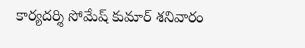కార్యదర్శి సోమేష్ కుమార్ శనివారం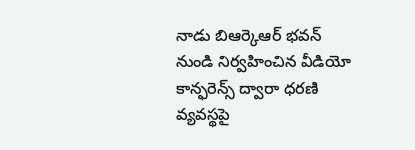నాడు బిఆర్కెఆర్ భవన్ నుండి నిర్వహించిన వీడియో కాన్ఫరెన్స్ ద్వారా ధరణి వ్యవస్థపై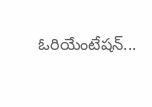ఓరియేంటేషన్...